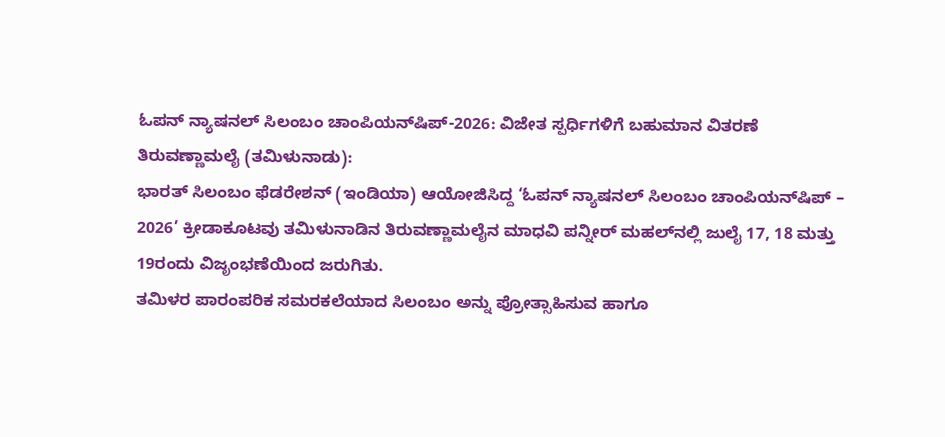ಓಪನ್ ನ್ಯಾಷನಲ್ ಸಿಲಂಬಂ ಚಾಂಪಿಯನ್‍ಷಿಪ್-2026: ವಿಜೇತ ಸ್ಪರ್ಧಿಗಳಿಗೆ ಬಹುಮಾನ ವಿತರಣೆ
ತಿರುವಣ್ಣಾಮಲೈ (ತಮಿಳುನಾಡು):
ಭಾರತ್ ಸಿಲಂಬಂ ಫೆಡರೇಶನ್ (ಇಂಡಿಯಾ) ಆಯೋಜಿಸಿದ್ದ ‘ಓಪನ್ ನ್ಯಾಷನಲ್ ಸಿಲಂಬಂ ಚಾಂಪಿಯನ್‍ಷಿಪ್ – 2026’ ಕ್ರೀಡಾಕೂಟವು ತಮಿಳುನಾಡಿನ ತಿರುವಣ್ಣಾಮಲೈನ ಮಾಧವಿ ಪನ್ನೀರ್ ಮಹಲ್‌ನಲ್ಲಿ ಜುಲೈ 17, 18 ಮತ್ತು 19ರಂದು ವಿಜೃಂಭಣೆಯಿಂದ ಜರುಗಿತು.
ತಮಿಳರ ಪಾರಂಪರಿಕ ಸಮರಕಲೆಯಾದ ಸಿಲಂಬಂ ಅನ್ನು ಪ್ರೋತ್ಸಾಹಿಸುವ ಹಾಗೂ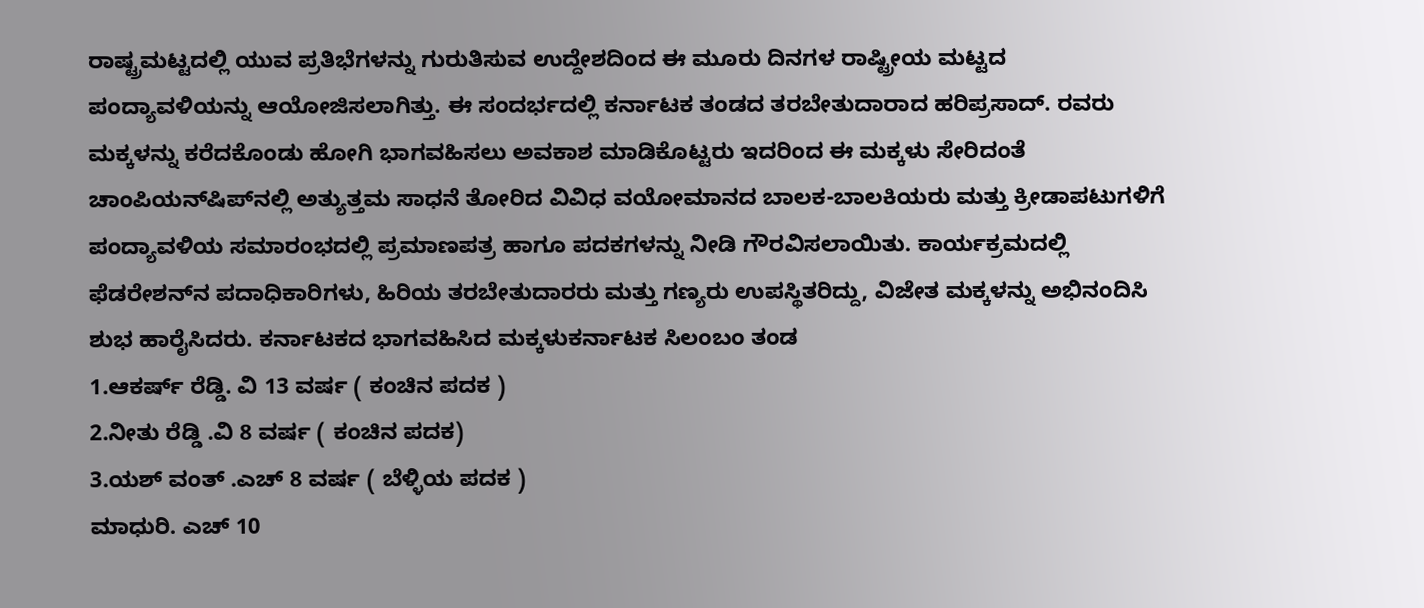ರಾಷ್ಟ್ರಮಟ್ಟದಲ್ಲಿ ಯುವ ಪ್ರತಿಭೆಗಳನ್ನು ಗುರುತಿಸುವ ಉದ್ದೇಶದಿಂದ ಈ ಮೂರು ದಿನಗಳ ರಾಷ್ಟ್ರೀಯ ಮಟ್ಟದ ಪಂದ್ಯಾವಳಿಯನ್ನು ಆಯೋಜಿಸಲಾಗಿತ್ತು. ಈ ಸಂದರ್ಭದಲ್ಲಿ ಕರ್ನಾಟಕ ತಂಡದ ತರಬೇತುದಾರಾದ ಹರಿಪ್ರಸಾದ್. ರವರು ಮಕ್ಕಳನ್ನು ಕರೆದಕೊಂಡು ಹೋಗಿ ಭಾಗವಹಿಸಲು ಅವಕಾಶ ಮಾಡಿಕೊಟ್ಟರು ಇದರಿಂದ ಈ ಮಕ್ಕಳು ಸೇರಿದಂತೆ
ಚಾಂಪಿಯನ್‍ಷಿಪ್‌ನಲ್ಲಿ ಅತ್ಯುತ್ತಮ ಸಾಧನೆ ತೋರಿದ ವಿವಿಧ ವಯೋಮಾನದ ಬಾಲಕ-ಬಾಲಕಿಯರು ಮತ್ತು ಕ್ರೀಡಾಪಟುಗಳಿಗೆ ಪಂದ್ಯಾವಳಿಯ ಸಮಾರಂಭದಲ್ಲಿ ಪ್ರಮಾಣಪತ್ರ ಹಾಗೂ ಪದಕಗಳನ್ನು ನೀಡಿ ಗೌರವಿಸಲಾಯಿತು. ಕಾರ್ಯಕ್ರಮದಲ್ಲಿ ಫೆಡರೇಶನ್‌ನ ಪದಾಧಿಕಾರಿಗಳು, ಹಿರಿಯ ತರಬೇತುದಾರರು ಮತ್ತು ಗಣ್ಯರು ಉಪಸ್ಥಿತರಿದ್ದು, ವಿಜೇತ ಮಕ್ಕಳನ್ನು ಅಭಿನಂದಿಸಿ ಶುಭ ಹಾರೈಸಿದರು. ಕರ್ನಾಟಕದ ಭಾಗವಹಿಸಿದ ಮಕ್ಕಳುಕರ್ನಾಟಕ ಸಿಲಂಬಂ ತಂಡ
1.ಆಕರ್ಷ್ ರೆಡ್ಡಿ. ವಿ 13 ವರ್ಷ ( ಕಂಚಿನ ಪದಕ )
2.ನೀತು ರೆಡ್ಡಿ .ವಿ 8 ವರ್ಷ ( ಕಂಚಿನ ಪದಕ)
3.ಯಶ್ ವಂತ್ .ಎಚ್ 8 ವರ್ಷ ( ಬೆಳ್ಳಿಯ ಪದಕ )
ಮಾಧುರಿ. ಎಚ್ 10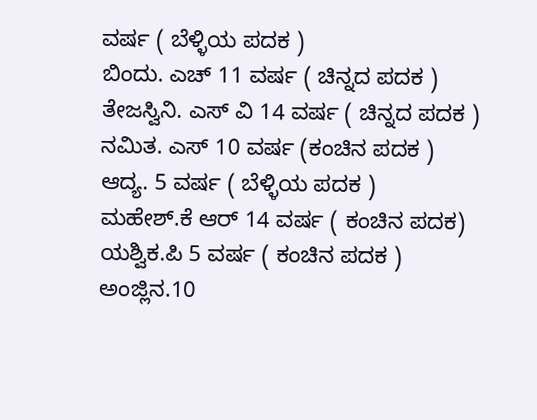ವರ್ಷ ( ಬೆಳ್ಳಿಯ ಪದಕ )
ಬಿಂದು. ಎಚ್ 11 ವರ್ಷ ( ಚಿನ್ನದ ಪದಕ )
ತೇಜಸ್ವಿನಿ. ಎಸ್ ವಿ 14 ವರ್ಷ ( ಚಿನ್ನದ ಪದಕ )
ನಮಿತ. ಎಸ್ 10 ವರ್ಷ (ಕಂಚಿನ ಪದಕ )
ಆದ್ಯ. 5 ವರ್ಷ ( ಬೆಳ್ಳಿಯ ಪದಕ )
ಮಹೇಶ್.ಕೆ ಆರ್ 14 ವರ್ಷ ( ಕಂಚಿನ ಪದಕ)
ಯಶ್ವಿಕ.ಪಿ 5 ವರ್ಷ ( ಕಂಚಿನ ಪದಕ )
ಅಂಜ್ಲಿನ.10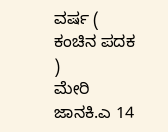ವರ್ಷ ( ಕಂಚಿನ ಪದಕ )
ಮೇರಿ ಜಾನಕಿ.ಎ 14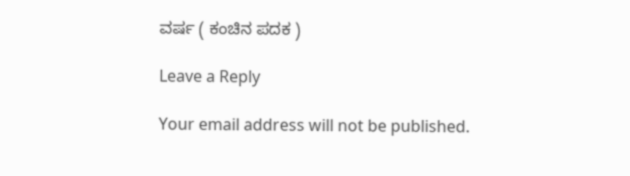ವರ್ಷ ( ಕಂಚಿನ ಪದಕ )

Leave a Reply

Your email address will not be published.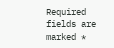Required fields are marked *